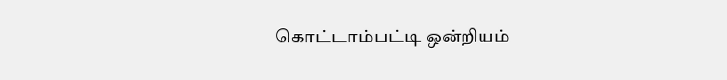கொட்டாம்பட்டி ஒன்றியம்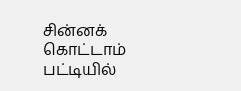சின்னக் கொட்டாம் பட்டியில்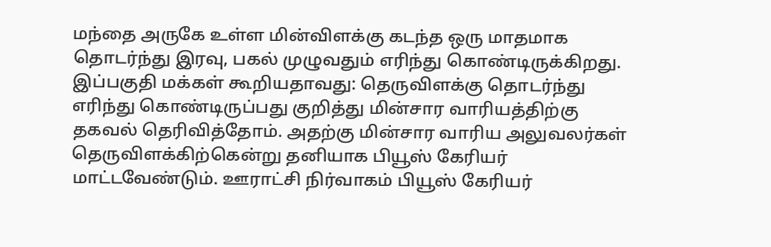மந்தை அருகே உள்ள மின்விளக்கு கடந்த ஒரு மாதமாக தொடர்ந்து இரவு, பகல் முழுவதும் எரிந்து கொண்டிருக்கிறது.
இப்பகுதி மக்கள் கூறியதாவது: தெருவிளக்கு தொடர்ந்து எரிந்து கொண்டிருப்பது குறித்து மின்சார வாரியத்திற்கு தகவல் தெரிவித்தோம். அதற்கு மின்சார வாரிய அலுவலர்கள் தெருவிளக்கிற்கென்று தனியாக பியூஸ் கேரியர் மாட்டவேண்டும். ஊராட்சி நிர்வாகம் பியூஸ் கேரியர்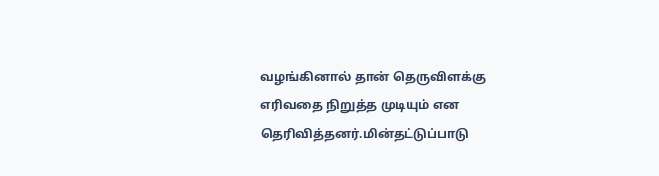வழங்கினால் தான் தெருவிளக்கு எரிவதை நிறுத்த முடியும் என தெரிவித்தனர்.மின்தட்டுப்பாடு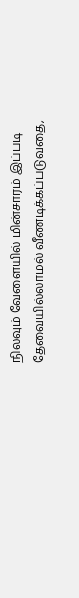நிலவும் வேளையில் மின்சாரம் இப்படி தேவையில்லாமல் வீணடிக்கப்படுவதை,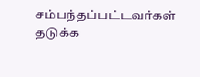சம்பந்தப்பட்டவர்கள் தடுக்க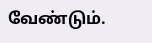வேண்டும்.